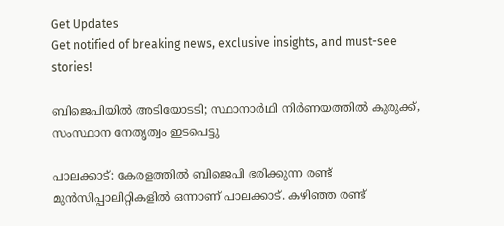Get Updates
Get notified of breaking news, exclusive insights, and must-see stories!

ബിജെപിയില്‍ അടിയോടടി; സ്ഥാനാര്‍ഥി നിര്‍ണയത്തില്‍ കുരുക്ക്, സംസ്ഥാന നേതൃത്വം ഇടപെട്ടു

പാലക്കാട്: കേരളത്തില്‍ ബിജെപി ഭരിക്കുന്ന രണ്ട് മുന്‍സിപ്പാലിറ്റികളില്‍ ഒന്നാണ് പാലക്കാട്. കഴിഞ്ഞ രണ്ട്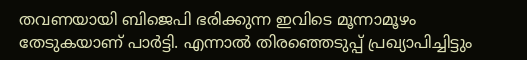തവണയായി ബിജെപി ഭരിക്കുന്ന ഇവിടെ മൂന്നാമൂഴം തേടുകയാണ് പാര്‍ട്ടി. എന്നാല്‍ തിരഞ്ഞെടുപ്പ് പ്രഖ്യാപിച്ചിട്ടും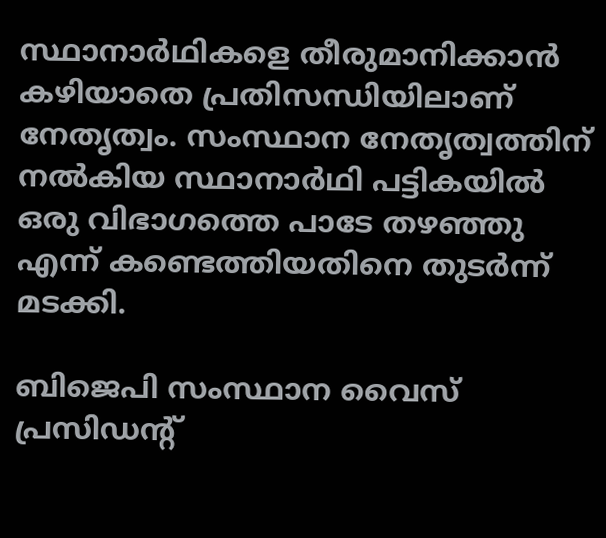സ്ഥാനാര്‍ഥികളെ തീരുമാനിക്കാന്‍ കഴിയാതെ പ്രതിസന്ധിയിലാണ് നേതൃത്വം. സംസ്ഥാന നേതൃത്വത്തിന് നല്‍കിയ സ്ഥാനാര്‍ഥി പട്ടികയില്‍ ഒരു വിഭാഗത്തെ പാടേ തഴഞ്ഞു എന്ന് കണ്ടെത്തിയതിനെ തുടര്‍ന്ന് മടക്കി.

ബിജെപി സംസ്ഥാന വൈസ് പ്രസിഡന്റ്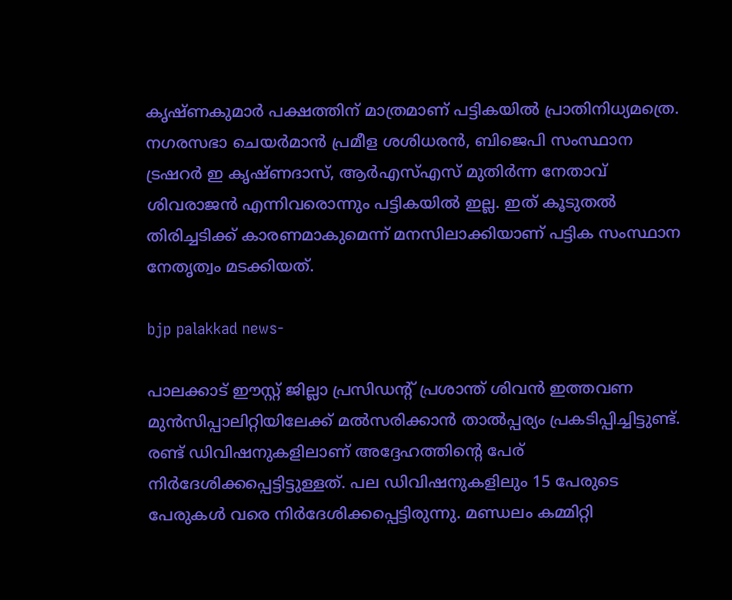കൃഷ്ണകുമാര്‍ പക്ഷത്തിന് മാത്രമാണ് പട്ടികയില്‍ പ്രാതിനിധ്യമത്രെ. നഗരസഭാ ചെയര്‍മാന്‍ പ്രമീള ശശിധരന്‍, ബിജെപി സംസ്ഥാന ട്രഷറര്‍ ഇ കൃഷ്ണദാസ്, ആര്‍എസ്എസ് മുതിര്‍ന്ന നേതാവ് ശിവരാജന്‍ എന്നിവരൊന്നും പട്ടികയില്‍ ഇല്ല. ഇത് കൂടുതല്‍ തിരിച്ചടിക്ക് കാരണമാകുമെന്ന് മനസിലാക്കിയാണ് പട്ടിക സംസ്ഥാന നേതൃത്വം മടക്കിയത്.

bjp palakkad news-

പാലക്കാട് ഈസ്റ്റ് ജില്ലാ പ്രസിഡന്റ് പ്രശാന്ത് ശിവന്‍ ഇത്തവണ മുന്‍സിപ്പാലിറ്റിയിലേക്ക് മല്‍സരിക്കാന്‍ താല്‍പ്പര്യം പ്രകടിപ്പിച്ചിട്ടുണ്ട്. രണ്ട് ഡിവിഷനുകളിലാണ് അദ്ദേഹത്തിന്റെ പേര് നിര്‍ദേശിക്കപ്പെട്ടിട്ടുള്ളത്. പല ഡിവിഷനുകളിലും 15 പേരുടെ പേരുകള്‍ വരെ നിര്‍ദേശിക്കപ്പെട്ടിരുന്നു. മണ്ഡലം കമ്മിറ്റി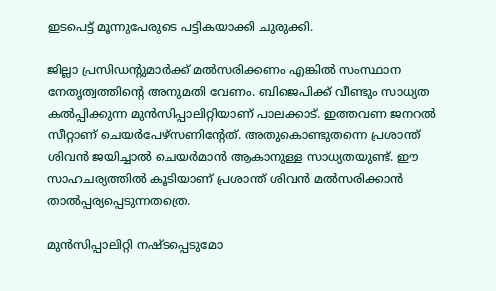ഇടപെട്ട് മൂന്നുപേരുടെ പട്ടികയാക്കി ചുരുക്കി.

ജില്ലാ പ്രസിഡന്റുമാര്‍ക്ക് മല്‍സരിക്കണം എങ്കില്‍ സംസ്ഥാന നേതൃത്വത്തിന്റെ അനുമതി വേണം. ബിജെപിക്ക് വീണ്ടും സാധ്യത കല്‍പ്പിക്കുന്ന മുന്‍സിപ്പാലിറ്റിയാണ് പാലക്കാട്. ഇത്തവണ ജനറല്‍ സീറ്റാണ് ചെയര്‍പേഴ്‌സണിന്റേത്. അതുകൊണ്ടുതന്നെ പ്രശാന്ത് ശിവന്‍ ജയിച്ചാല്‍ ചെയര്‍മാന്‍ ആകാനുള്ള സാധ്യതയുണ്ട്. ഈ സാഹചര്യത്തില്‍ കൂടിയാണ് പ്രശാന്ത് ശിവന്‍ മല്‍സരിക്കാന്‍ താല്‍പ്പര്യപ്പെടുന്നതത്രെ.

മുന്‍സിപ്പാലിറ്റി നഷ്ടപ്പെടുമോ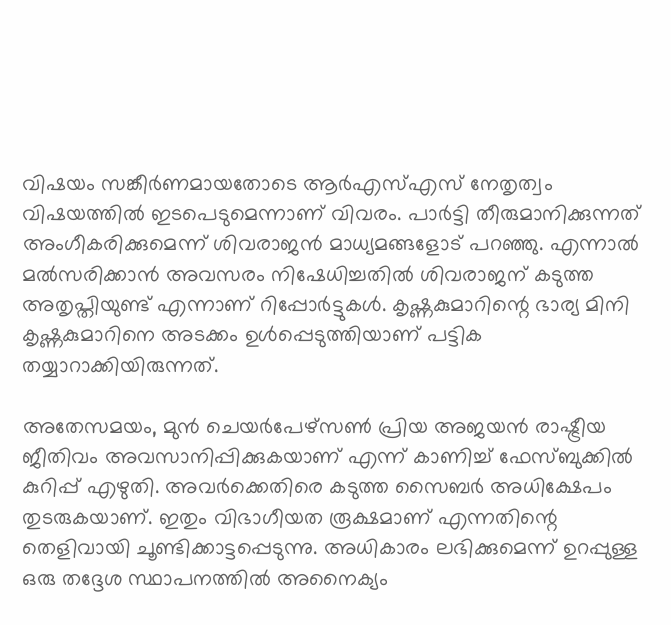വിഷയം സങ്കീര്‍ണമായതോടെ ആര്‍എസ്എസ് നേതൃത്വം വിഷയത്തില്‍ ഇടപെടുമെന്നാണ് വിവരം. പാര്‍ട്ടി തീരുമാനിക്കുന്നത് അംഗീകരിക്കുമെന്ന് ശിവരാജന്‍ മാധ്യമങ്ങളോട് പറഞ്ഞു. എന്നാല്‍ മല്‍സരിക്കാന്‍ അവസരം നിഷേധിച്ചതില്‍ ശിവരാജന് കടുത്ത അതൃപ്തിയുണ്ട് എന്നാണ് റിപ്പോര്‍ട്ടുകള്‍. കൃഷ്ണകുമാറിന്റെ ഭാര്യ മിനി കൃഷ്ണകുമാറിനെ അടക്കം ഉള്‍പ്പെടുത്തിയാണ് പട്ടിക തയ്യാറാക്കിയിരുന്നത്.

അതേസമയം, മുന്‍ ചെയര്‍പേഴ്‌സണ്‍ പ്രിയ അജയന്‍ രാഷ്ട്രീയ ജീതിവം അവസാനിപ്പിക്കുകയാണ് എന്ന് കാണിച്ച് ഫേസ്ബുക്കില്‍ കുറിപ്പ് എഴുതി. അവര്‍ക്കെതിരെ കടുത്ത സൈബര്‍ അധിക്ഷേപം തുടരുകയാണ്. ഇതും വിഭാഗീയത രൂക്ഷമാണ് എന്നതിന്റെ തെളിവായി ചൂണ്ടിക്കാട്ടപ്പെടുന്നു. അധികാരം ലഭിക്കുമെന്ന് ഉറപ്പുള്ള ഒരു തദ്ദേശ സ്ഥാപനത്തില്‍ അനൈക്യം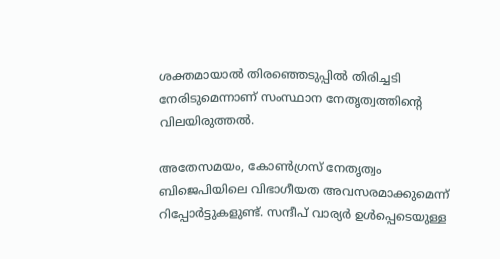ശക്തമായാല്‍ തിരഞ്ഞെടുപ്പില്‍ തിരിച്ചടി നേരിടുമെന്നാണ് സംസ്ഥാന നേതൃത്വത്തിന്റെ വിലയിരുത്തല്‍.

അതേസമയം, കോണ്‍ഗ്രസ് നേതൃത്വം ബിജെപിയിലെ വിഭാഗീയത അവസരമാക്കുമെന്ന് റിപ്പോര്‍ട്ടുകളുണ്ട്. സന്ദീപ് വാര്യര്‍ ഉള്‍പ്പെടെയുള്ള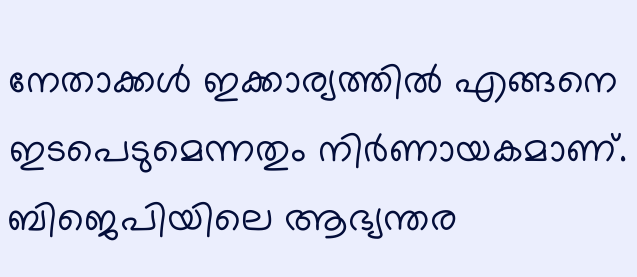നേതാക്കള്‍ ഇക്കാര്യത്തില്‍ എങ്ങനെ ഇടപെടുമെന്നതും നിര്‍ണായകമാണ്. ബിജെപിയിലെ ആഭ്യന്തര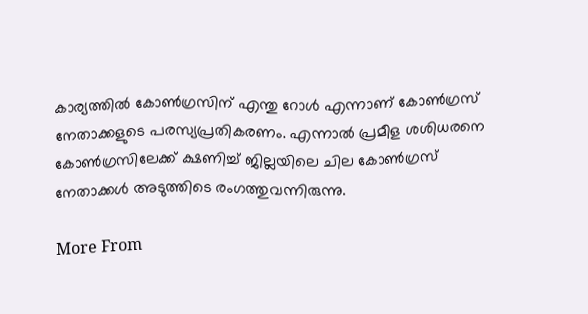കാര്യത്തില്‍ കോണ്‍ഗ്രസിന് എന്തു റോള്‍ എന്നാണ് കോണ്‍ഗ്രസ് നേതാക്കളുടെ പരസ്യപ്രതികരണം. എന്നാല്‍ പ്രമീള ശശിധരനെ കോണ്‍ഗ്രസിലേക്ക് ക്ഷണിച്ച് ജില്ലയിലെ ചില കോണ്‍ഗ്രസ് നേതാക്കള്‍ അടുത്തിടെ രംഗത്തുവന്നിരുന്നു.

More From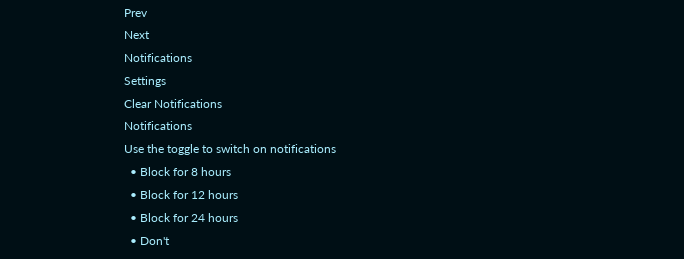Prev
Next
Notifications
Settings
Clear Notifications
Notifications
Use the toggle to switch on notifications
  • Block for 8 hours
  • Block for 12 hours
  • Block for 24 hours
  • Don't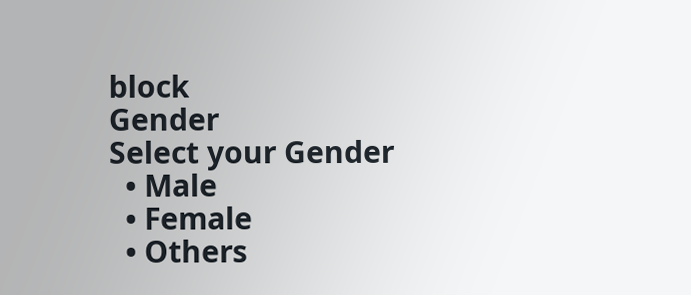block
Gender
Select your Gender
  • Male
  • Female
  • Others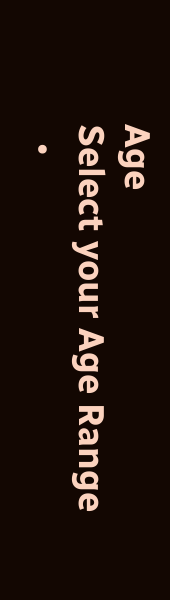Age
Select your Age Range
  •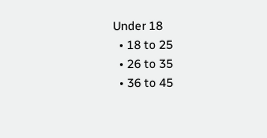Under 18
  • 18 to 25
  • 26 to 35
  • 36 to 45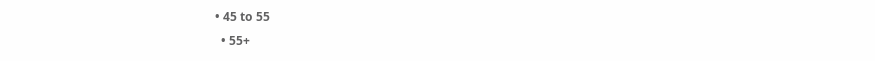• 45 to 55
  • 55+